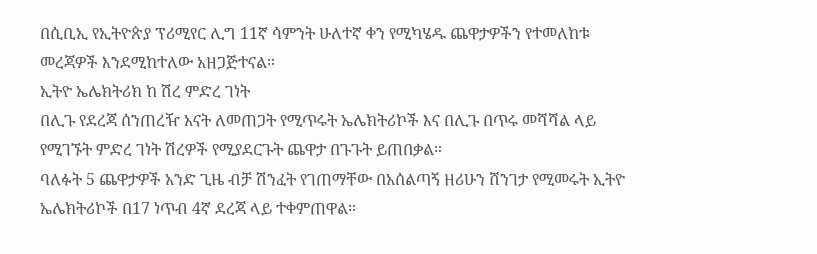በሲቢኢ የኢትዮጵያ ፕሪሚየር ሊግ 11ኛ ሳምንት ሁለተኛ ቀን የሚካሄዱ ጨዋታዎችን የተመለከቱ መረጃዎች እንደሚከተለው አዘጋጅተናል።
ኢትዮ ኤሌክትሪክ ከ ሽረ ምድረ ገነት
በሊጉ የደረጃ ሰንጠረዥ አናት ለመጠጋት የሚጥሩት ኤሌክትሪኮች እና በሊጉ በጥሩ መሻሻል ላይ የሚገኙት ምድረ ገነት ሽረዎች የሚያደርጉት ጨዋታ በጉጉት ይጠበቃል።
ባለፉት 5 ጨዋታዎች አንድ ጊዜ ብቻ ሽንፈት የገጠማቸው በአሰልጣኝ ዘሪሁን ሸንገታ የሚመሩት ኢትዮ ኤሌክትሪኮች በ17 ነጥብ 4ኛ ደረጃ ላይ ተቀምጠዋል።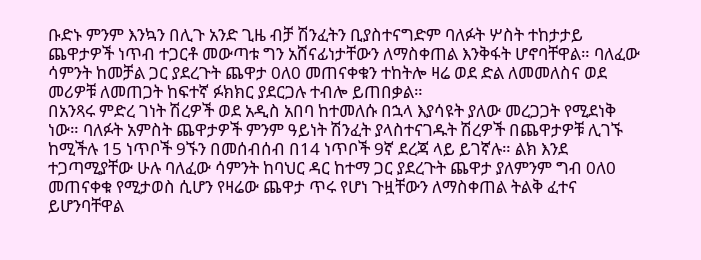ቡድኑ ምንም እንኳን በሊጉ አንድ ጊዜ ብቻ ሽንፈትን ቢያስተናግድም ባለፉት ሦስት ተከታታይ ጨዋታዎች ነጥብ ተጋርቶ መውጣቱ ግን አሸናፊነታቸውን ለማስቀጠል እንቅፋት ሆኖባቸዋል። ባለፈው ሳምንት ከመቻል ጋር ያደረጉት ጨዋታ 0ለ0 መጠናቀቁን ተከትሎ ዛሬ ወደ ድል ለመመለስና ወደ መሪዎቹ ለመጠጋት ከፍተኛ ፉክክር ያደርጋሉ ተብሎ ይጠበቃል።
በአንጻሩ ምድረ ገነት ሽረዎች ወደ አዲስ አበባ ከተመለሱ በኋላ እያሳዩት ያለው መረጋጋት የሚደነቅ ነው። ባለፉት አምስት ጨዋታዎች ምንም ዓይነት ሽንፈት ያላስተናገዱት ሽረዎች በጨዋታዎቹ ሊገኙ ከሚችሉ 15 ነጥቦች 9ኙን በመሰብሰብ በ14 ነጥቦች 9ኛ ደረጃ ላይ ይገኛሉ። ልክ እንደ ተጋጣሚያቸው ሁሉ ባለፈው ሳምንት ከባህር ዳር ከተማ ጋር ያደረጉት ጨዋታ ያለምንም ግብ 0ለ0 መጠናቀቁ የሚታወስ ሲሆን የዛሬው ጨዋታ ጥሩ የሆነ ጉዟቸውን ለማስቀጠል ትልቅ ፈተና ይሆንባቸዋል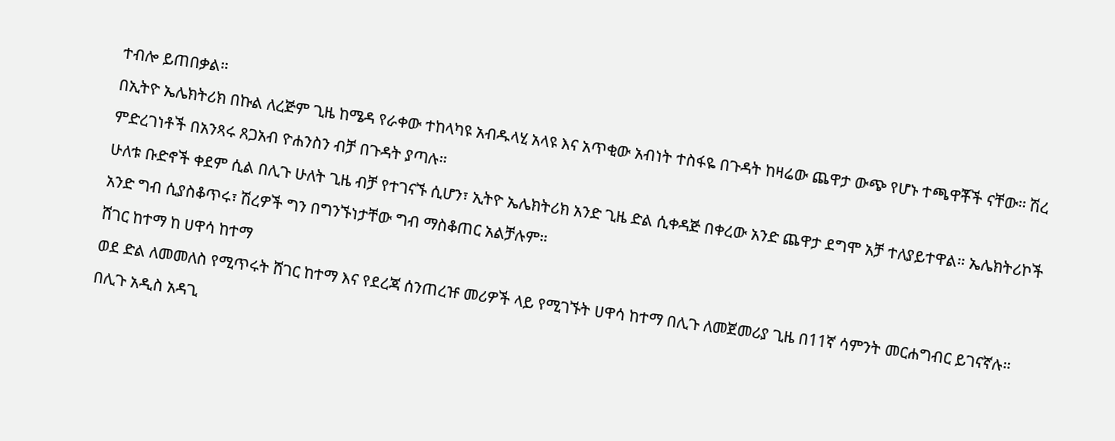ተብሎ ይጠበቃል።
በኢትዮ ኤሌክትሪክ በኩል ለረጅም ጊዜ ከሜዳ የራቀው ተከላካዩ አብዱላሂ አላዩ እና አጥቂው አብነት ተስፋዬ በጉዳት ከዛሬው ጨዋታ ውጭ የሆኑ ተጫዋቾች ናቸው። ሽረ ምድረገነቶች በአንጻሩ ጸጋአብ ዮሐንስን ብቻ በጉዳት ያጣሉ።
ሁለቱ ቡድኖች ቀደም ሲል በሊጉ ሁለት ጊዜ ብቻ የተገናኙ ሲሆን፣ ኢትዮ ኤሌክትሪክ አንድ ጊዜ ድል ሲቀዳጅ በቀረው አንድ ጨዋታ ደግሞ አቻ ተለያይተዋል። ኤሌክትሪኮች አንድ ግብ ሲያስቆጥሩ፣ ሽረዎች ግን በግንኙነታቸው ግብ ማስቆጠር አልቻሉም።
ሸገር ከተማ ከ ሀዋሳ ከተማ
ወደ ድል ለመመለስ የሚጥሩት ሸገር ከተማ እና የደረጃ ሰንጠረዡ መሪዎች ላይ የሚገኙት ሀዋሳ ከተማ በሊጉ ለመጀመሪያ ጊዜ በ11ኛ ሳምንት መርሐግብር ይገናኛሉ።
በሊጉ አዲስ አዳጊ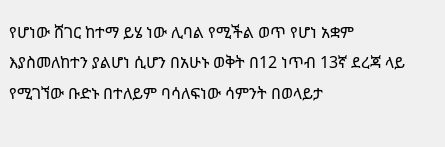የሆነው ሸገር ከተማ ይሄ ነው ሊባል የሚችል ወጥ የሆነ አቋም እያስመለከተን ያልሆነ ሲሆን በአሁኑ ወቅት በ12 ነጥብ 13ኛ ደረጃ ላይ የሚገኘው ቡድኑ በተለይም ባሳለፍነው ሳምንት በወላይታ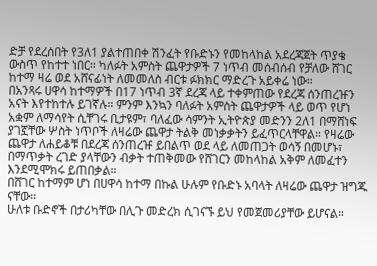ድቻ የደረሰበት የ3ለ1 ያልተጠበቀ ሽንፈት የቡድኑን የመከላከል አደረጃጀት ጥያቄ ውስጥ የከተተ ነበር። ካለፉት አምስት ጨዋታዎች 7 ነጥብ መሰብሰብ የቻለው ሸገር ከተማ ዛሬ ወደ አሸናፊነት ለመመለስ ብርቱ ፉክክር ማድረጉ አይቀሬ ነው።
በአንጻሩ ሀዋሳ ከተማዎች በ17 ነጥብ 3ኛ ደረጃ ላይ ተቀምጠው የደረጃ ሰንጠረዡን አናት እየተከተሉ ይገኛሉ። ምንም እንኳን ባለፉት አምስት ጨዋታዎች ላይ ወጥ የሆነ አቋም ለማሳየት ሲቸገሩ ቢታዩም፣ ባለፈው ሳምንት ኢትዮጵያ መድንን 2ለ1 በማሸነፍ ያገኟቸው ሦስት ነጥቦች ለዛሬው ጨዋታ ትልቅ መነቃቃትን ይፈጥርላቸዋል። የዛሬው ጨዋታ ለሐይቆቹ በደረጃ ሰንጠረዡ ይበልጥ ወደ ላይ ለመጠጋት ወሳኝ በመሆኑ፣ በማጥቃት ረገድ ያላቸውን ብቃት ተጠቅመው የሸገርን መከላከል አቅም ለመፈተን እንደሚሞክሩ ይጠበቃል።
በሸገር ከተማም ሆነ በሀዋሳ ከተማ በኩል ሁሉም የቡድኑ አባላት ለዛሬው ጨዋታ ዝግጁ ናቸው።
ሁለቱ ቡድኖች በታሪካቸው በሊጉ መድረክ ሲገናኙ ይህ የመጀመሪያቸው ይሆናል።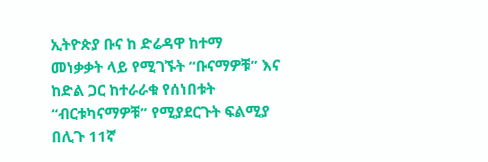ኢትዮጵያ ቡና ከ ድሬዳዋ ከተማ
መነቃቃት ላይ የሚገኙት “ቡናማዎቹ” እና ከድል ጋር ከተራራቁ የሰነበቱት “ብርቱካናማዎቹ” የሚያደርጉት ፍልሚያ በሊጉ 11ኛ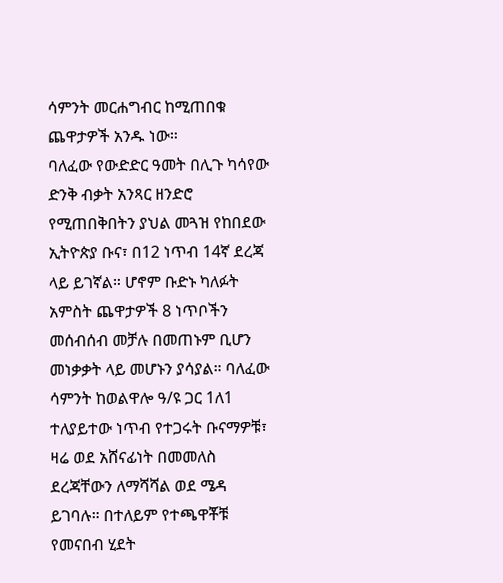ሳምንት መርሐግብር ከሚጠበቁ ጨዋታዎች አንዱ ነው።
ባለፈው የውድድር ዓመት በሊጉ ካሳየው ድንቅ ብቃት አንጻር ዘንድሮ የሚጠበቅበትን ያህል መጓዝ የከበደው ኢትዮጵያ ቡና፣ በ12 ነጥብ 14ኛ ደረጃ ላይ ይገኛል። ሆኖም ቡድኑ ካለፉት አምስት ጨዋታዎች 8 ነጥቦችን መሰብሰብ መቻሉ በመጠኑም ቢሆን መነቃቃት ላይ መሆኑን ያሳያል። ባለፈው ሳምንት ከወልዋሎ ዓ/ዩ ጋር 1ለ1 ተለያይተው ነጥብ የተጋሩት ቡናማዎቹ፣ ዛሬ ወደ አሸናፊነት በመመለስ ደረጃቸውን ለማሻሻል ወደ ሜዳ ይገባሉ። በተለይም የተጫዋቾቹ የመናበብ ሂደት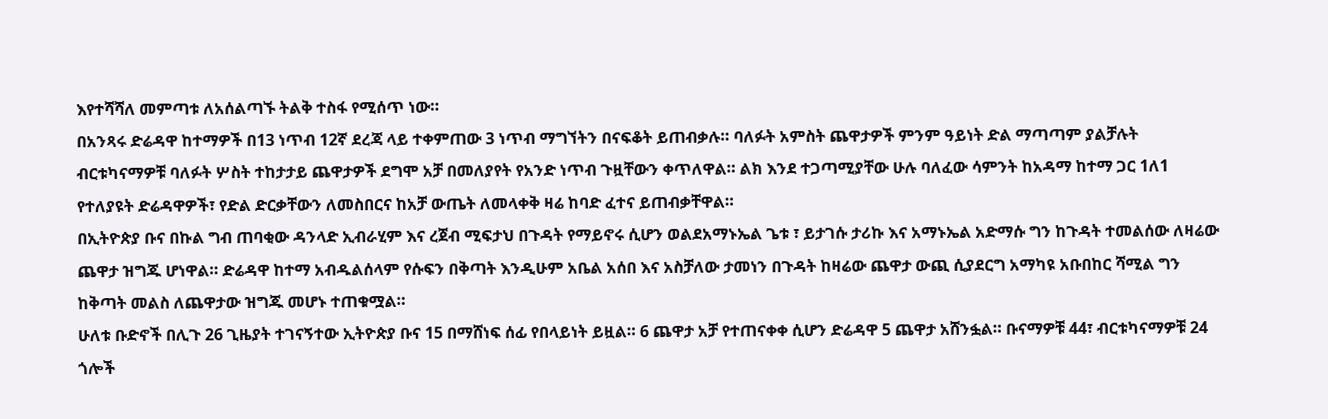እየተሻሻለ መምጣቱ ለአሰልጣኙ ትልቅ ተስፋ የሚሰጥ ነው።
በአንጻሩ ድሬዳዋ ከተማዎች በ13 ነጥብ 12ኛ ደረጃ ላይ ተቀምጠው 3 ነጥብ ማግኘትን በናፍቆት ይጠብቃሉ። ባለፉት አምስት ጨዋታዎች ምንም ዓይነት ድል ማጣጣም ያልቻሉት ብርቱካናማዎቹ ባለፉት ሦስት ተከታታይ ጨዋታዎች ደግሞ አቻ በመለያየት የአንድ ነጥብ ጉዟቸውን ቀጥለዋል። ልክ እንደ ተጋጣሚያቸው ሁሉ ባለፈው ሳምንት ከአዳማ ከተማ ጋር 1ለ1 የተለያዩት ድሬዳዋዎች፣ የድል ድርቃቸውን ለመስበርና ከአቻ ውጤት ለመላቀቅ ዛሬ ከባድ ፈተና ይጠብቃቸዋል።
በኢትዮጵያ ቡና በኩል ግብ ጠባቂው ዳንላድ ኢብራሂም እና ረጀብ ሚፍታህ በጉዳት የማይኖሩ ሲሆን ወልደአማኑኤል ጌቱ ፣ ይታገሱ ታሪኩ እና አማኑኤል አድማሱ ግን ከጉዳት ተመልሰው ለዛሬው ጨዋታ ዝግጁ ሆነዋል። ድሬዳዋ ከተማ አብዱልሰላም የሱፍን በቅጣት እንዲሁም አቤል አሰበ እና አስቻለው ታመነን በጉዳት ከዛሬው ጨዋታ ውጪ ሲያደርግ አማካዩ አቡበከር ሻሚል ግን ከቅጣት መልስ ለጨዋታው ዝግጁ መሆኑ ተጠቁሟል።
ሁለቱ ቡድኖች በሊጉ 26 ጊዜያት ተገናኝተው ኢትዮጵያ ቡና 15 በማሸነፍ ሰፊ የበላይነት ይዟል። 6 ጨዋታ አቻ የተጠናቀቀ ሲሆን ድሬዳዋ 5 ጨዋታ አሸንፏል። ቡናማዎቹ 44፣ ብርቱካናማዎቹ 24 ጎሎች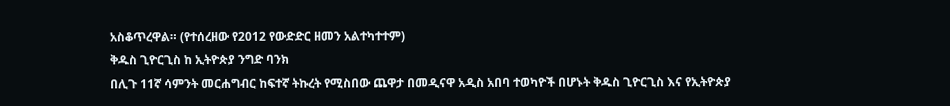አስቆጥረዋል። (የተሰረዘው የ2012 የውድድር ዘመን አልተካተተም)
ቅዱስ ጊዮርጊስ ከ ኢትዮጵያ ንግድ ባንክ
በሊጉ 11ኛ ሳምንት መርሐግብር ከፍተኛ ትኩረት የሚስበው ጨዋታ በመዲናዋ አዲስ አበባ ተወካዮች በሆኑት ቅዱስ ጊዮርጊስ እና የኢትዮጵያ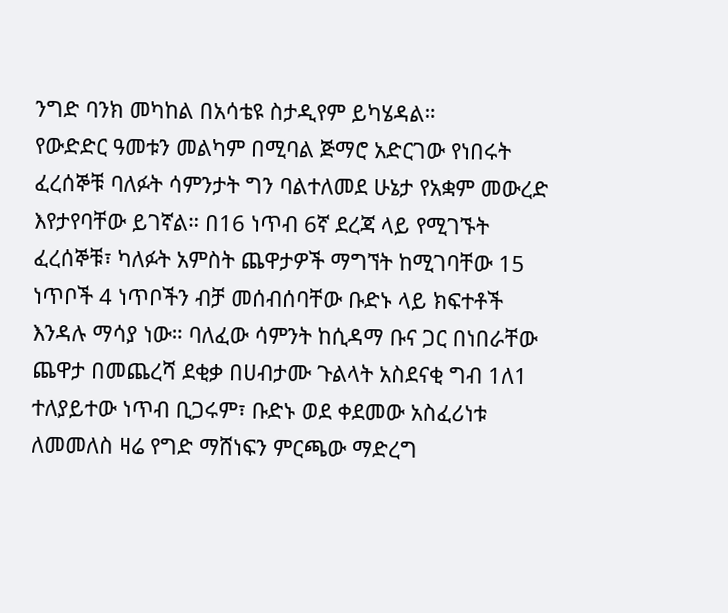ንግድ ባንክ መካከል በአሳቴዩ ስታዲየም ይካሄዳል።
የውድድር ዓመቱን መልካም በሚባል ጅማሮ አድርገው የነበሩት ፈረሰኞቹ ባለፉት ሳምንታት ግን ባልተለመደ ሁኔታ የአቋም መውረድ እየታየባቸው ይገኛል። በ16 ነጥብ 6ኛ ደረጃ ላይ የሚገኙት ፈረሰኞቹ፣ ካለፉት አምስት ጨዋታዎች ማግኘት ከሚገባቸው 15 ነጥቦች 4 ነጥቦችን ብቻ መሰብሰባቸው ቡድኑ ላይ ክፍተቶች እንዳሉ ማሳያ ነው። ባለፈው ሳምንት ከሲዳማ ቡና ጋር በነበራቸው ጨዋታ በመጨረሻ ደቂቃ በሀብታሙ ጉልላት አስደናቂ ግብ 1ለ1 ተለያይተው ነጥብ ቢጋሩም፣ ቡድኑ ወደ ቀደመው አስፈሪነቱ ለመመለስ ዛሬ የግድ ማሸነፍን ምርጫው ማድረግ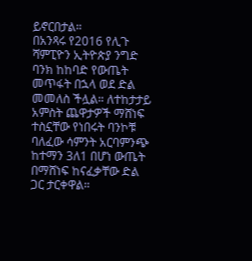ይኖርበታል።
በአንጻሩ የ2016 የሊጉ ሻምፒዮን ኢትዮጵያ ንግድ ባንክ ከከባድ የውጤት መጥፋት በኋላ ወደ ድል መመለስ ችሏል። ለተከታታይ አምስት ጨዋታዎች ማሸነፍ ተስኗቸው የነበሩት ባንኮቹ ባለፈው ሳምንት አርባምንጭ ከተማን 3ለ1 በሆነ ውጤት በማሸነፍ ከናፈቃቸው ድል ጋር ታርቀዋል።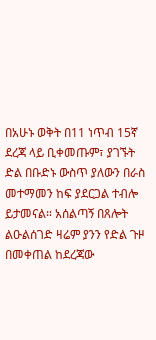በአሁኑ ወቅት በ11 ነጥብ 15ኛ ደረጃ ላይ ቢቀመጡም፣ ያገኙት ድል በቡድኑ ውስጥ ያለውን በራስ መተማመን ከፍ ያደርጋል ተብሎ ይታመናል። አሰልጣኝ በጸሎት ልዑልሰገድ ዛሬም ያንን የድል ጉዞ በመቀጠል ከደረጃው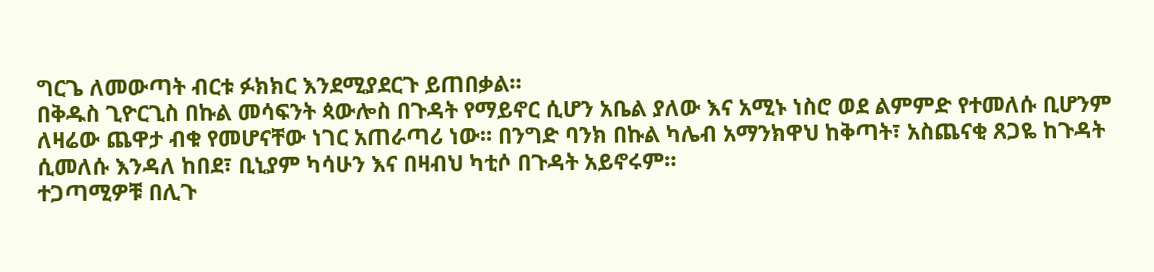ግርጌ ለመውጣት ብርቱ ፉክክር እንደሚያደርጉ ይጠበቃል።
በቅዱስ ጊዮርጊስ በኩል መሳፍንት ጳውሎስ በጉዳት የማይኖር ሲሆን አቤል ያለው እና አሚኑ ነስሮ ወደ ልምምድ የተመለሱ ቢሆንም ለዛሬው ጨዋታ ብቁ የመሆናቸው ነገር አጠራጣሪ ነው። በንግድ ባንክ በኩል ካሌብ አማንክዋህ ከቅጣት፣ አስጨናቂ ጸጋዬ ከጉዳት ሲመለሱ እንዳለ ከበደ፣ ቢኒያም ካሳሁን እና በዛብህ ካቲሶ በጉዳት አይኖሩም።
ተጋጣሚዎቹ በሊጉ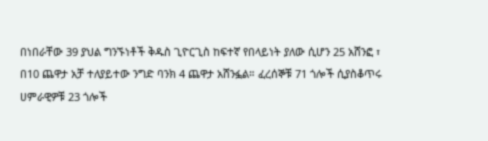በነበራቸው 39 ያህል ግንኙነቶች ቅዱስ ጊዮርጊስ ከፍተኛ የበላይነት ያለው ሲሆን 25 አሸንፎ ፣ በ10 ጨዋታ አቻ ተለያይተው ንግድ ባንክ 4 ጨዋታ አሸንፏል። ፈረሰኞቹ 71 ጎሎች ሲያስቆጥሩ ሀምራዊዎቹ 23 ጎሎች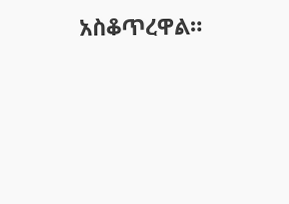አስቆጥረዋል።